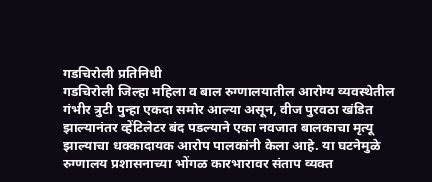गडचिरोली प्रतिनिधी
गडचिरोली जिल्हा महिला व बाल रुग्णालयातील आरोग्य व्यवस्थेतील गंभीर त्रुटी पुन्हा एकदा समोर आल्या असून, वीज पुरवठा खंडित झाल्यानंतर व्हेंटिलेटर बंद पडल्याने एका नवजात बालकाचा मृत्यू झाल्याचा धक्कादायक आरोप पालकांनी केला आहे. या घटनेमुळे रुग्णालय प्रशासनाच्या भोंगळ कारभारावर संताप व्यक्त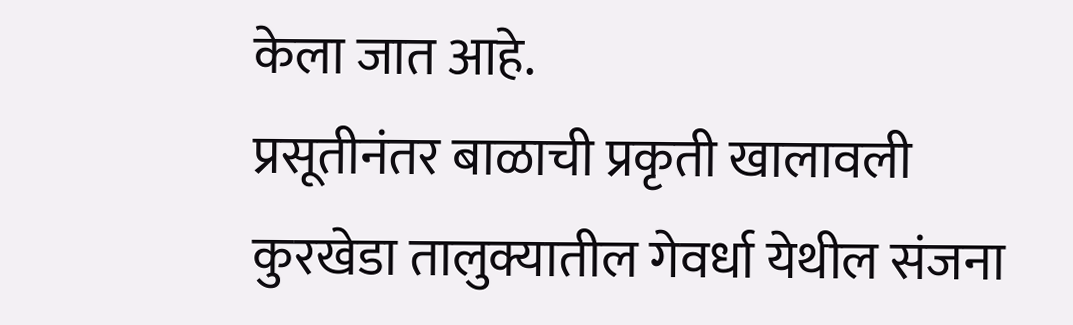केला जात आहे.
प्रसूतीनंतर बाळाची प्रकृती खालावली
कुरखेडा तालुक्यातील गेवर्धा येथील संजना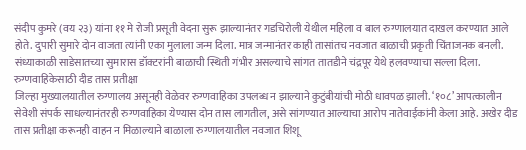संदीप कुमरे (वय २३) यांना ११ मे रोजी प्रसूती वेदना सुरू झाल्यानंतर गडचिरोली येथील महिला व बाल रुग्णालयात दाखल करण्यात आले होते. दुपारी सुमारे दोन वाजता त्यांनी एका मुलाला जन्म दिला. मात्र जन्मानंतर काही तासांतच नवजात बाळाची प्रकृती चिंताजनक बनली.
संध्याकाळी साडेसातच्या सुमारास डॉक्टरांनी बाळाची स्थिती गंभीर असल्याचे सांगत तातडीने चंद्रपूर येथे हलवण्याचा सल्ला दिला.
रुग्णवाहिकेसाठी दीड तास प्रतीक्षा
जिल्हा मुख्यालयातील रुग्णालय असूनही वेळेवर रुग्णवाहिका उपलब्ध न झाल्याने कुटुंबीयांची मोठी धावपळ झाली. ‘१०८’ आपत्कालीन सेवेशी संपर्क साधल्यानंतरही रुग्णवाहिका येण्यास दोन तास लागतील, असे सांगण्यात आल्याचा आरोप नातेवाईकांनी केला आहे. अखेर दीड तास प्रतीक्षा करूनही वाहन न मिळाल्याने बाळाला रुग्णालयातील नवजात शिशू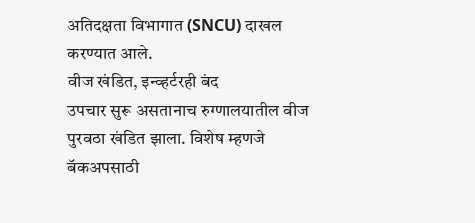अतिदक्षता विभागात (SNCU) दाखल करण्यात आले.
वीज खंडित, इन्व्हर्टरही बंद
उपचार सुरू असतानाच रुग्णालयातील वीज पुरवठा खंडित झाला. विशेष म्हणजे बॅकअपसाठी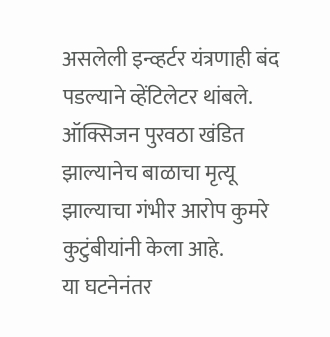असलेली इन्व्हर्टर यंत्रणाही बंद पडल्याने व्हेंटिलेटर थांबले. ऑक्सिजन पुरवठा खंडित झाल्यानेच बाळाचा मृत्यू झाल्याचा गंभीर आरोप कुमरे कुटुंबीयांनी केला आहे.
या घटनेनंतर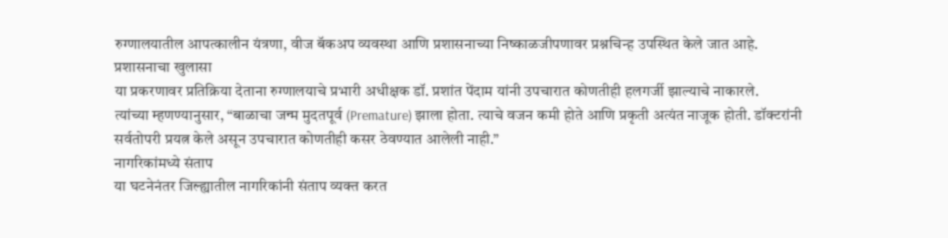रुग्णालयातील आपत्कालीन यंत्रणा, वीज बॅकअप व्यवस्था आणि प्रशासनाच्या निष्काळजीपणावर प्रश्नचिन्ह उपस्थित केले जात आहे.
प्रशासनाचा खुलासा
या प्रकरणावर प्रतिक्रिया देताना रुग्णालयाचे प्रभारी अधीक्षक डॉ. प्रशांत पेंदाम यांनी उपचारात कोणतीही हलगर्जी झाल्याचे नाकारले.
त्यांच्या म्हणण्यानुसार, “बाळाचा जन्म मुदतपूर्व (Premature) झाला होता. त्याचे वजन कमी होते आणि प्रकृती अत्यंत नाजूक होती. डॉक्टरांनी सर्वतोपरी प्रयत्न केले असून उपचारात कोणतीही कसर ठेवण्यात आलेली नाही.”
नागरिकांमध्ये संताप
या घटनेनंतर जिल्ह्यातील नागरिकांनी संताप व्यक्त करत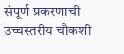संपूर्ण प्रकरणाची उच्चस्तरीय चौकशी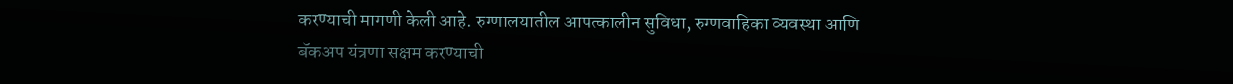करण्याची मागणी केली आहे. रुग्णालयातील आपत्कालीन सुविधा, रुग्णवाहिका व्यवस्था आणि बॅकअप यंत्रणा सक्षम करण्याची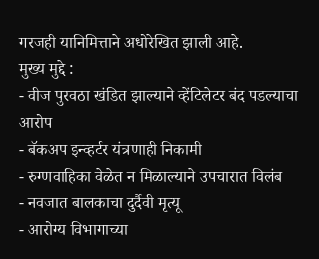गरजही यानिमित्ताने अधोरेखित झाली आहे.
मुख्य मुद्दे :
- वीज पुरवठा खंडित झाल्याने व्हेंटिलेटर बंद पडल्याचा आरोप
- बॅकअप इन्व्हर्टर यंत्रणाही निकामी
- रुग्णवाहिका वेळेत न मिळाल्याने उपचारात विलंब
- नवजात बालकाचा दुर्दैवी मृत्यू
- आरोग्य विभागाच्या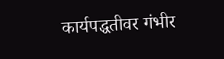कार्यपद्धतीवर गंभीर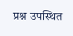प्रश्न उपस्थित